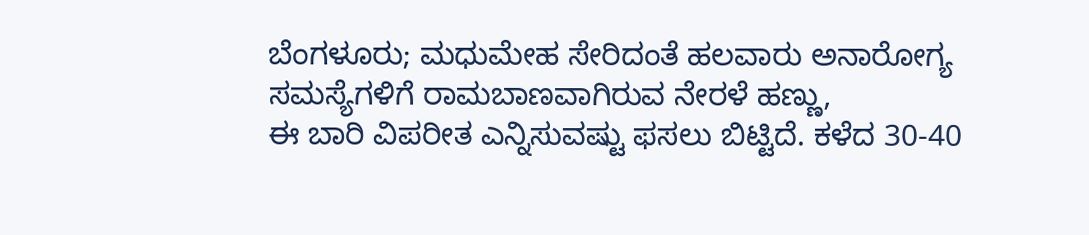ಬೆಂಗಳೂರು; ಮಧುಮೇಹ ಸೇರಿದಂತೆ ಹಲವಾರು ಅನಾರೋಗ್ಯ ಸಮಸ್ಯೆಗಳಿಗೆ ರಾಮಬಾಣವಾಗಿರುವ ನೇರಳೆ ಹಣ್ಣು,
ಈ ಬಾರಿ ವಿಪರೀತ ಎನ್ನಿಸುವಷ್ಟು ಫಸಲು ಬಿಟ್ಟಿದೆ. ಕಳೆದ 30-40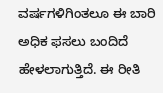ವರ್ಷಗಳಿಗಿಂತಲೂ ಈ ಬಾರಿ ಅಧಿಕ ಫಸಲು ಬಂದಿದೆ ಹೇಳಲಾಗುತ್ತಿದೆ. ಈ ರೀತಿ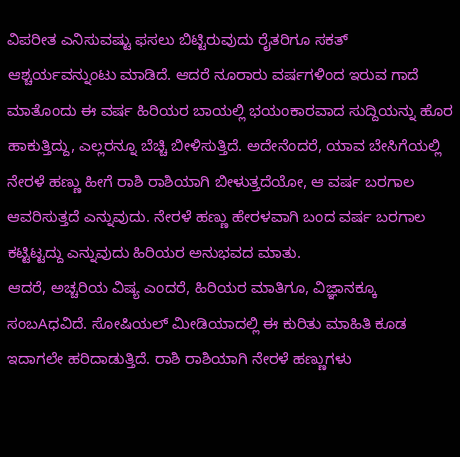ವಿಪರೀತ ಎನಿಸುವಷ್ಟು ಫಸಲು ಬಿಟ್ಟಿರುವುದು ರೈತರಿಗೂ ಸಕತ್ ಆಶ್ಚರ್ಯವನ್ನುಂಟು ಮಾಡಿದೆ. ಆದರೆ ನೂರಾರು ವರ್ಷಗಳಿಂದ ಇರುವ ಗಾದೆ ಮಾತೊಂದು ಈ ವರ್ಷ ಹಿರಿಯರ ಬಾಯಲ್ಲಿ ಭಯಂಕಾರವಾದ ಸುದ್ದಿಯನ್ನು ಹೊರ ಹಾಕುತ್ತಿದ್ದು, ಎಲ್ಲರನ್ನೂ ಬೆಚ್ಚಿ ಬೀಳಿಸುತ್ತಿದೆ. ಅದೇನೆಂದರೆ, ಯಾವ ಬೇಸಿಗೆಯಲ್ಲಿ ನೇರಳೆ ಹಣ್ಣು ಹೀಗೆ ರಾಶಿ ರಾಶಿಯಾಗಿ ಬೀಳುತ್ತದೆಯೋ, ಆ ವರ್ಷ ಬರಗಾಲ ಆವರಿಸುತ್ತದೆ ಎನ್ನುವುದು. ನೇರಳೆ ಹಣ್ಣು ಹೇರಳವಾಗಿ ಬಂದ ವರ್ಷ ಬರಗಾಲ ಕಟ್ಟಿಟ್ಟದ್ದು ಎನ್ನುವುದು ಹಿರಿಯರ ಅನುಭವದ ಮಾತು.
ಆದರೆ, ಅಚ್ಚರಿಯ ವಿಷ್ಯ ಎಂದರೆ, ಹಿರಿಯರ ಮಾತಿಗೂ, ವಿಜ್ಞಾನಕ್ಕೂ ಸಂಬAಧವಿದೆ. ಸೋಷಿಯಲ್ ಮೀಡಿಯಾದಲ್ಲಿ ಈ ಕುರಿತು ಮಾಹಿತಿ ಕೂಡ ಇದಾಗಲೇ ಹರಿದಾಡುತ್ತಿದೆ. ರಾಶಿ ರಾಶಿಯಾಗಿ ನೇರಳೆ ಹಣ್ಣುಗಳು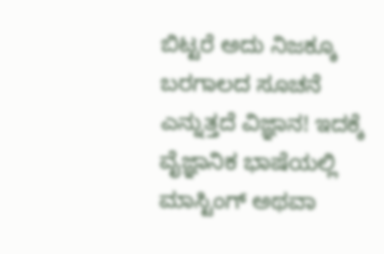ಬಿಟ್ಟರೆ ಅದು ನಿಜಕ್ಕೂ ಬರಗಾಲದ ಸೂಚನೆ ಎನ್ನುತ್ತದೆ ವಿಜ್ಞಾನ! ಇದಕ್ಕೆ ವೈಜ್ಞಾನಿಕ ಭಾಷೆಯಲ್ಲಿ ಮಾಸ್ಟಿಂಗ್ ಅಥವಾ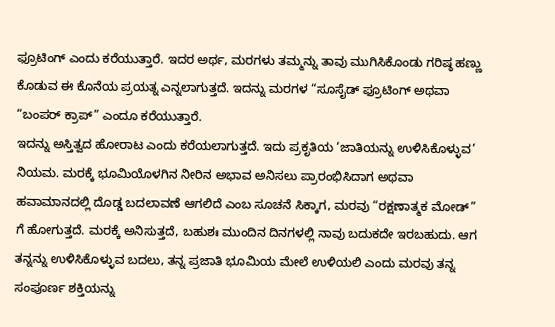ಫ್ರೂಟಿಂಗ್ ಎಂದು ಕರೆಯುತ್ತಾರೆ. ಇದರ ಅರ್ಥ, ಮರಗಳು ತಮ್ಮನ್ನು ತಾವು ಮುಗಿಸಿಕೊಂಡು ಗರಿಷ್ಠ ಹಣ್ಣು ಕೊಡುವ ಈ ಕೊನೆಯ ಪ್ರಯತ್ನ ಎನ್ನಲಾಗುತ್ತದೆ. ಇದನ್ನು ಮರಗಳ “ಸೂಸೈಡ್ ಫ್ರೂಟಿಂಗ್ ಅಥವಾ “ಬಂಪರ್ ಕ್ರಾಪ್” ಎಂದೂ ಕರೆಯುತ್ತಾರೆ.
ಇದನ್ನು ಅಸ್ತಿತ್ವದ ಹೋರಾಟ ಎಂದು ಕರೆಯಲಾಗುತ್ತದೆ. ಇದು ಪ್ರಕೃತಿಯ ‘ಜಾತಿಯನ್ನು ಉಳಿಸಿಕೊಳ್ಳುವ’ ನಿಯಮ. ಮರಕ್ಕೆ ಭೂಮಿಯೊಳಗಿನ ನೀರಿನ ಅಭಾವ ಅನಿಸಲು ಪ್ರಾರಂಭಿಸಿದಾಗ ಅಥವಾ ಹವಾಮಾನದಲ್ಲಿ ದೊಡ್ಡ ಬದಲಾವಣೆ ಆಗಲಿದೆ ಎಂಬ ಸೂಚನೆ ಸಿಕ್ಕಾಗ, ಮರವು “ರಕ್ಷಣಾತ್ಮಕ ಮೋಡ್” ಗೆ ಹೋಗುತ್ತದೆ. ಮರಕ್ಕೆ ಅನಿಸುತ್ತದೆ, ಬಹುಶಃ ಮುಂದಿನ ದಿನಗಳಲ್ಲಿ ನಾವು ಬದುಕದೇ ಇರಬಹುದು. ಆಗ ತನ್ನನ್ನು ಉಳಿಸಿಕೊಳ್ಳುವ ಬದಲು, ತನ್ನ ಪ್ರಜಾತಿ ಭೂಮಿಯ ಮೇಲೆ ಉಳಿಯಲಿ ಎಂದು ಮರವು ತನ್ನ ಸಂಪೂರ್ಣ ಶಕ್ತಿಯನ್ನು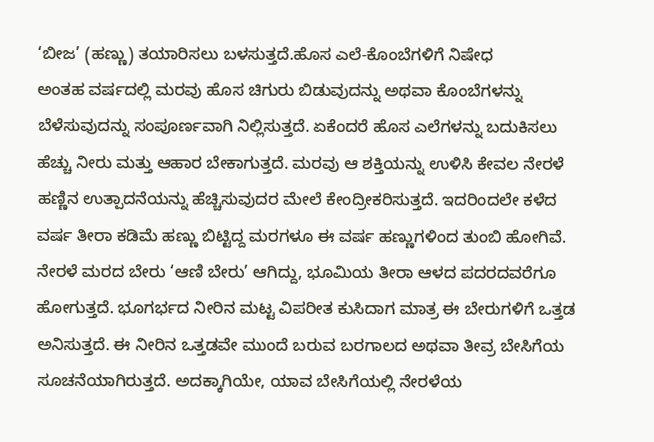‘ಬೀಜ’ (ಹಣ್ಣು) ತಯಾರಿಸಲು ಬಳಸುತ್ತದೆ.ಹೊಸ ಎಲೆ-ಕೊಂಬೆಗಳಿಗೆ ನಿಷೇಧ
ಅಂತಹ ವರ್ಷದಲ್ಲಿ ಮರವು ಹೊಸ ಚಿಗುರು ಬಿಡುವುದನ್ನು ಅಥವಾ ಕೊಂಬೆಗಳನ್ನು ಬೆಳೆಸುವುದನ್ನು ಸಂಪೂರ್ಣವಾಗಿ ನಿಲ್ಲಿಸುತ್ತದೆ. ಏಕೆಂದರೆ ಹೊಸ ಎಲೆಗಳನ್ನು ಬದುಕಿಸಲು ಹೆಚ್ಚು ನೀರು ಮತ್ತು ಆಹಾರ ಬೇಕಾಗುತ್ತದೆ. ಮರವು ಆ ಶಕ್ತಿಯನ್ನು ಉಳಿಸಿ ಕೇವಲ ನೇರಳೆ ಹಣ್ಣಿನ ಉತ್ಪಾದನೆಯನ್ನು ಹೆಚ್ಚಿಸುವುದರ ಮೇಲೆ ಕೇಂದ್ರೀಕರಿಸುತ್ತದೆ. ಇದರಿಂದಲೇ ಕಳೆದ ವರ್ಷ ತೀರಾ ಕಡಿಮೆ ಹಣ್ಣು ಬಿಟ್ಟಿದ್ದ ಮರಗಳೂ ಈ ವರ್ಷ ಹಣ್ಣುಗಳಿಂದ ತುಂಬಿ ಹೋಗಿವೆ.
ನೇರಳೆ ಮರದ ಬೇರು ‘ಆಣಿ ಬೇರು’ ಆಗಿದ್ದು, ಭೂಮಿಯ ತೀರಾ ಆಳದ ಪದರದವರೆಗೂ ಹೋಗುತ್ತದೆ. ಭೂಗರ್ಭದ ನೀರಿನ ಮಟ್ಟ ವಿಪರೀತ ಕುಸಿದಾಗ ಮಾತ್ರ ಈ ಬೇರುಗಳಿಗೆ ಒತ್ತಡ ಅನಿಸುತ್ತದೆ. ಈ ನೀರಿನ ಒತ್ತಡವೇ ಮುಂದೆ ಬರುವ ಬರಗಾಲದ ಅಥವಾ ತೀವ್ರ ಬೇಸಿಗೆಯ ಸೂಚನೆಯಾಗಿರುತ್ತದೆ. ಅದಕ್ಕಾಗಿಯೇ, ಯಾವ ಬೇಸಿಗೆಯಲ್ಲಿ ನೇರಳೆಯ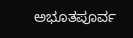ಅಭೂತಪೂರ್ವ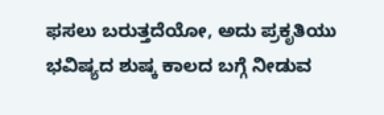ಫಸಲು ಬರುತ್ತದೆಯೋ, ಅದು ಪ್ರಕೃತಿಯು ಭವಿಷ್ಯದ ಶುಷ್ಕ ಕಾಲದ ಬಗ್ಗೆ ನೀಡುವ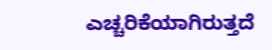ಎಚ್ಚರಿಕೆಯಾಗಿರುತ್ತದೆ